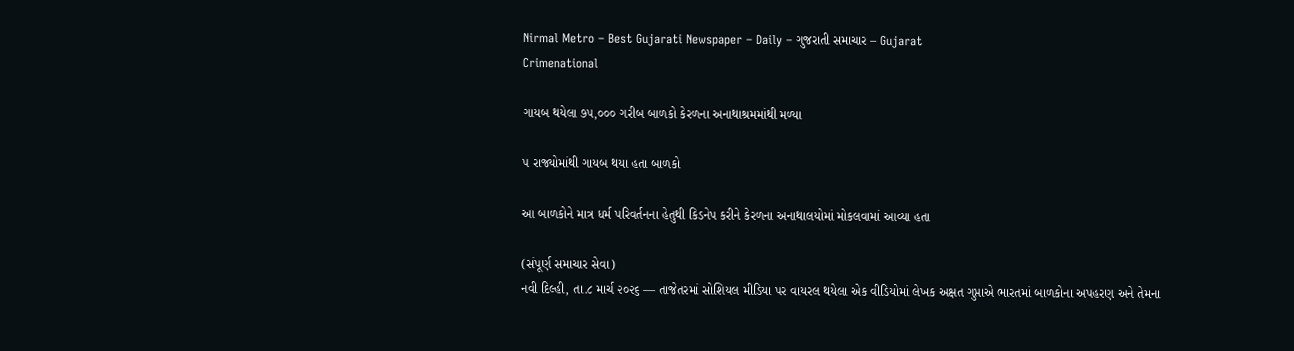Nirmal Metro – Best Gujarati Newspaper – Daily – ગુજરાતી સમાચાર – Gujarat
Crimenational

ગાયબ થયેલા ૭૫,૦૦૦ ગરીબ બાળકો કેરળના અનાથાશ્રમમાંથી મળ્યા

૫ રાજ્યોમાંથી ગાયબ થયા હતા બાળકો

આ બાળકોને માત્ર ધર્મ પરિવર્તનના હેતુથી કિડનેપ કરીને કેરળના અનાથાલયોમાં મોકલવામાં આવ્યા હતા

(સંપૂર્ણ સમાચાર સેવા)
નવી દિલ્હી, તા.૮ માર્ચ ૨૦૨૬ — તાજેતરમાં સોશિયલ મીડિયા પર વાયરલ થયેલા એક વીડિયોમાં લેખક અક્ષત ગુપ્તાએ ભારતમાં બાળકોના અપહરણ અને તેમના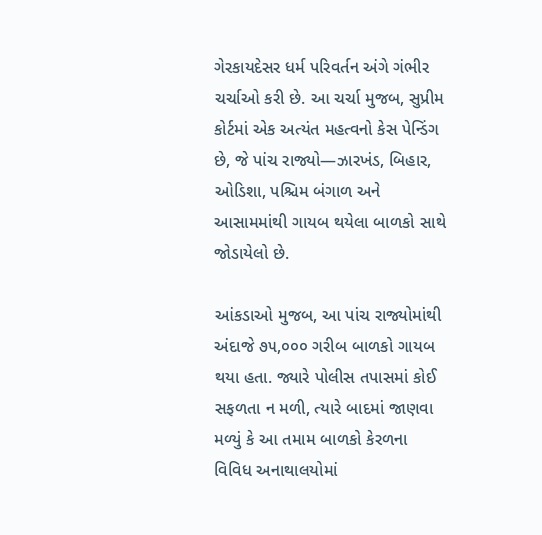ગેરકાયદેસર ધર્મ પરિવર્તન અંગે ગંભીર ચર્ચાઓ કરી છે. આ ચર્ચા મુજબ, સુપ્રીમ કોર્ટમાં એક અત્યંત મહત્વનો કેસ પેન્ડિંગ છે, જે પાંચ રાજ્યો—ઝારખંડ, બિહાર, ઓડિશા, પશ્ચિમ બંગાળ અને આસામમાંથી ગાયબ થયેલા બાળકો સાથે જોડાયેલો છે.

આંકડાઓ મુજબ, આ પાંચ રાજ્યોમાંથી અંદાજે ૭૫,૦૦૦ ગરીબ બાળકો ગાયબ થયા હતા. જ્યારે પોલીસ તપાસમાં કોઈ સફળતા ન મળી, ત્યારે બાદમાં જાણવા મળ્યું કે આ તમામ બાળકો કેરળના વિવિધ અનાથાલયોમાં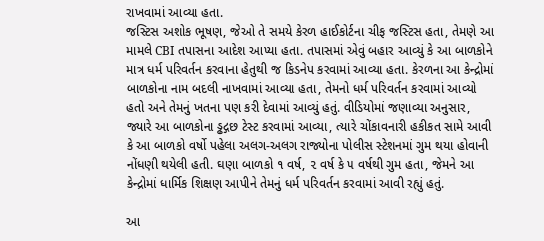રાખવામાં આવ્યા હતા.
જસ્ટિસ અશોક ભૂષણ, જેઓ તે સમયે કેરળ હાઈકોર્ટના ચીફ જસ્ટિસ હતા, તેમણે આ મામલે CBI તપાસના આદેશ આપ્યા હતા. તપાસમાં એવું બહાર આવ્યું કે આ બાળકોને માત્ર ધર્મ પરિવર્તન કરવાના હેતુથી જ કિડનેપ કરવામાં આવ્યા હતા. કેરળના આ કેન્દ્રોમાં બાળકોના નામ બદલી નાખવામાં આવ્યા હતા, તેમનો ધર્મ પરિવર્તન કરવામાં આવ્યો હતો અને તેમનું ખતના પણ કરી દેવામાં આવ્યું હતું. વીડિયોમાં જણાવ્યા અનુસાર, જ્યારે આ બાળકોના ડ્ઢદ્ગછ ટેસ્ટ કરવામાં આવ્યા, ત્યારે ચોંકાવનારી હકીકત સામે આવી કે આ બાળકો વર્ષો પહેલા અલગ-અલગ રાજ્યોના પોલીસ સ્ટેશનમાં ગુમ થયા હોવાની નોંધણી થયેલી હતી. ઘણા બાળકો ૧ વર્ષ, ૨ વર્ષ કે ૫ વર્ષથી ગુમ હતા, જેમને આ કેન્દ્રોમાં ધાર્મિક શિક્ષણ આપીને તેમનું ધર્મ પરિવર્તન કરવામાં આવી રહ્યું હતું.

આ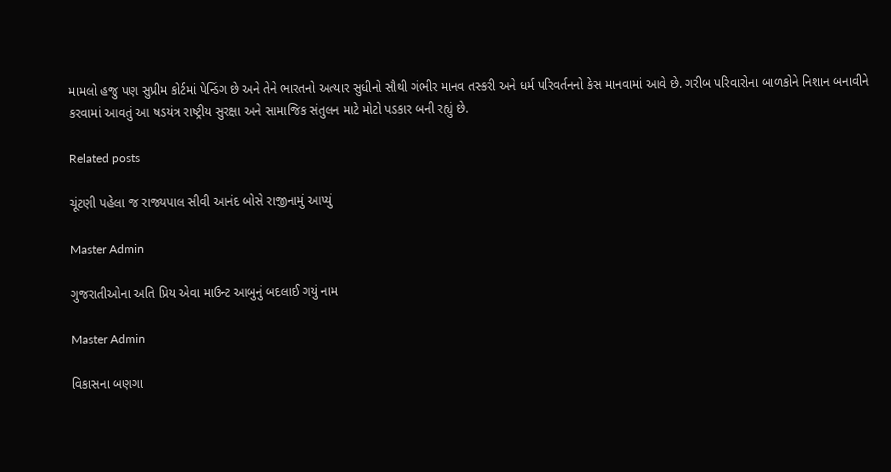મામલો હજુ પણ સુપ્રીમ કોર્ટમાં પેન્ડિંગ છે અને તેને ભારતનો અત્યાર સુધીનો સૌથી ગંભીર માનવ તસ્કરી અને ધર્મ પરિવર્તનનો કેસ માનવામાં આવે છે. ગરીબ પરિવારોના બાળકોને નિશાન બનાવીને કરવામાં આવતું આ ષડયંત્ર રાષ્ટ્રીય સુરક્ષા અને સામાજિક સંતુલન માટે મોટો પડકાર બની રહ્યું છે.

Related posts

ચૂંટણી પહેલા જ રાજ્યપાલ સીવી આનંદ બોસે રાજીનામું આપ્યું

Master Admin

ગુજરાતીઓના અતિ પ્રિય એવા માઉન્ટ આબુનું બદલાઈ ગયું નામ

Master Admin

વિકાસના બણગા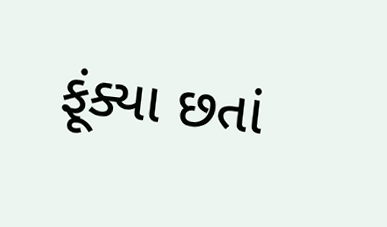ફૂંક્યા છતાં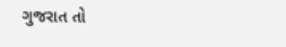ગુજરાત તો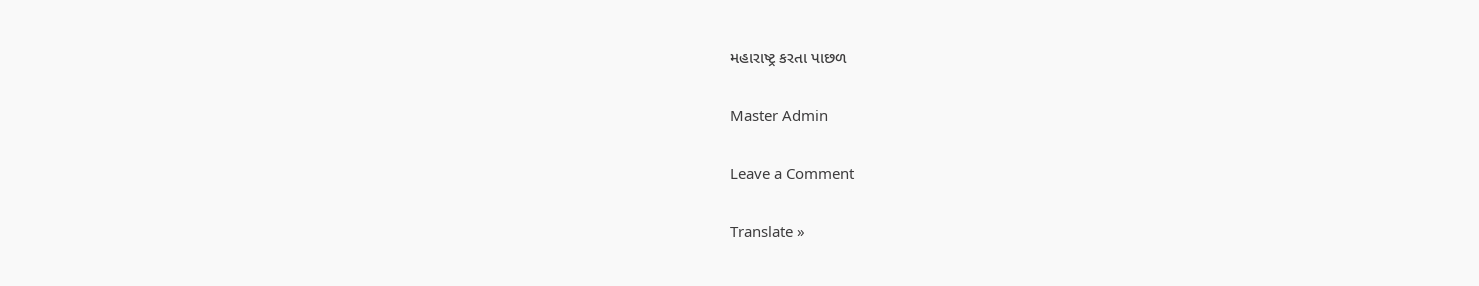મહારાષ્ટ્ર કરતા પાછળ

Master Admin

Leave a Comment

Translate »